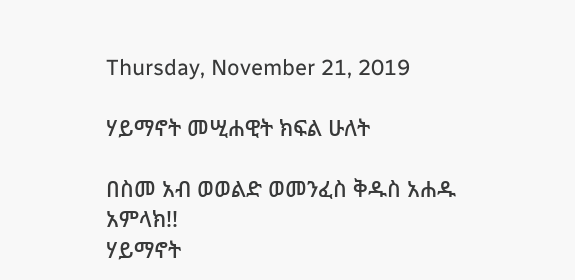Thursday, November 21, 2019

ሃይማኖት መሢሐዊት ክፍል ሁለት

በስመ አብ ወወልድ ወመንፈስ ቅዱስ አሐዱ አምላክ!!
ሃይማኖት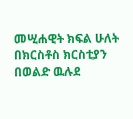መሢሐዊት ክፍል ሁለት
በክርስቶስ ክርስቲያን በወልድ ዉሉደ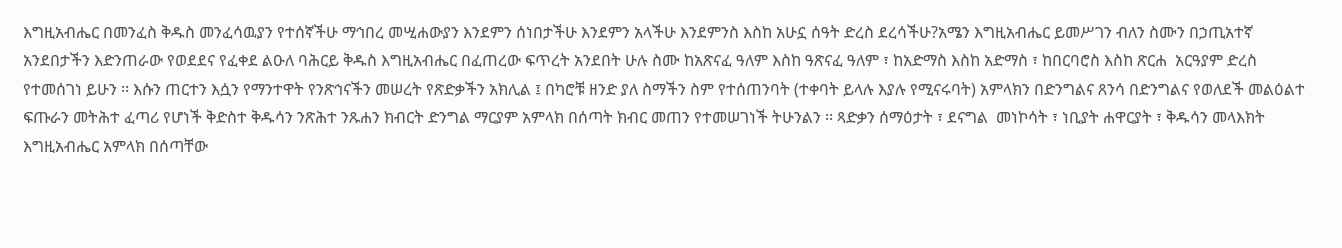እግዚአብሔር በመንፈስ ቅዱስ መንፈሳዉያን የተሰኛችሁ ማኅበረ መሢሐውያን እንደምን ሰነበታችሁ እንደምን አላችሁ እንደምንስ እስከ አሁኗ ሰዓት ድረስ ደረሳችሁ?አሜን እግዚአብሔር ይመሥገን ብለን ስሙን በኃጢአተኛ አንደበታችን እድንጠራው የወደደና የፈቀደ ልዑለ ባሕርይ ቅዱስ እግዚአብሔር በፈጠረው ፍጥረት አንደበት ሁሉ ስሙ ከአጽናፈ ዓለም እስከ ዓጽናፈ ዓለም ፣ ከአድማስ እስከ አድማስ ፣ ከበርባሮስ እስከ ጽርሐ  አርዓያም ድረስ የተመሰገነ ይሁን ፡፡ እሱን ጠርተን እሷን የማንተዋት የንጽኅናችን መሠረት የጽድቃችን አክሊል ፤ በካሮቹ ዘንድ ያለ ስማችን ስም የተሰጠንባት (ተቀባት ይላሉ እያሉ የሚናሩባት) አምላክን በድንግልና ጸንሳ በድንግልና የወለደች መልዕልተ ፍጡራን መትሕተ ፈጣሪ የሆነች ቅድስተ ቅዱሳን ንጽሕተ ንጹሐን ክብርት ድንግል ማርያም አምላክ በሰጣት ክብር መጠን የተመሠገነች ትሁንልን ፡፡ ጻድቃን ሰማዕታት ፣ ደናግል  መነኮሳት ፣ ነቢያት ሐዋርያት ፣ ቅዱሳን መላእክት እግዚአብሔር አምላክ በሰጣቸው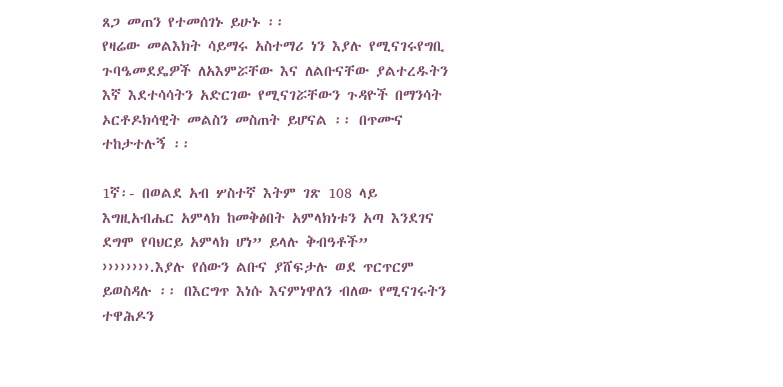ጸጋ መጠን የተመሰገኑ ይሁኑ ፡፡
የዛሬው መልእክት ሳይማሩ አስተማሪ ነን እያሉ የሚናገሩየግቢ ጉባዔመደዴዎች ለአእምሯቸው እና ለልቡናቸው ያልተረዱትን እኛ እደተሳሳትን አድርገው የሚናገሯቸውን ጉዳዮች በማንሳት ኦርቶዶክሳዊት መልስን መስጠት ይሆናል ፡፡ በጥሙና ተከታተሉኝ ፡፡

1ኛ፡- በወልደ አብ ሦስተኛ እትም ገጽ 108 ላይ እግዚአብሔር አምላክ ከመቅፅበት አምላክነቱን አጣ እንደገና ደግሞ የባህርይ አምላክ ሆነ” ይላሉ ቅብዓቶች” ››››››››.እያሉ የሰውን ልቡና ያሸፍታሉ ወደ ጥርጥርም ይወስዳሉ ፡፡ በእርግጥ እነሱ እናምነዋለን ብለው የሚናገሩትን ተዋሕዶን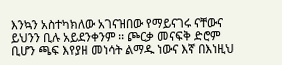እንኳን አስተካክለው አገናዝበው የማይናገሩ ናቸውና ይህንን ቢሉ አይደንቀንም ፡፡ ጮርቃ መናፍቅ ድሮም ቢሆን ጫፍ እየያዘ መነሳት ልማዱ ነውና እኛ በእነዚህ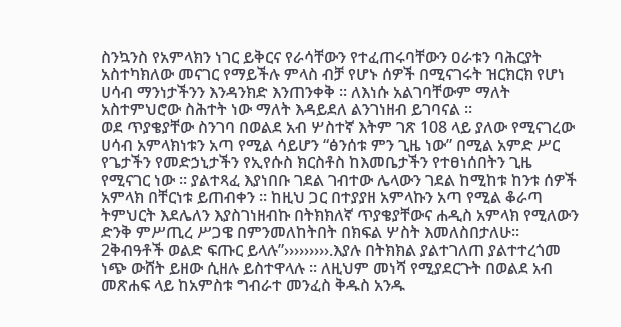ስንኳንስ የአምላክን ነገር ይቅርና የራሳቸውን የተፈጠሩባቸውን ዐራቱን ባሕርያት አስተካክለው መናገር የማይችሉ ምላስ ብቻ የሆኑ ሰዎች በሚናገሩት ዝርክርክ የሆነ ሀሳብ ማንነታችንን እንዳንክድ እንጠንቀቅ ፡፡ ለእነሱ አልገባቸውም ማለት አስተምህሮው ስሕተት ነው ማለት እዳይደለ ልንገነዘብ ይገባናል ፡፡
ወደ ጥያቄያቸው ስንገባ በወልደ አብ ሦስተኛ እትም ገጽ 108 ላይ ያለው የሚናገረው ሀሳብ አምላክነቱን አጣ የሚል ሳይሆን “ፅንሰቱ ምን ጊዜ ነው” በሚል አምድ ሥር የጌታችን የመድኃኒታችን የኢየሱስ ክርስቶስ ከእመቤታችን የተፀነሰበትን ጊዜ የሚናገር ነው ፡፡ ያልተጻፈ እያነበቡ ገደል ገብተው ሌላውን ገደል ከሚከቱ ከንቱ ሰዎች አምላክ በቸርነቱ ይጠብቀን ፡፡ ከዚህ ጋር በተያያዘ አምላኩን አጣ የሚል ቆራጣ ትምህርት እደሌለን እያስገነዘብኩ በትክክለኛ ጥያቄያቸውና ሐዲስ አምላክ የሚለውን ድንቅ ምሥጢረ ሥጋዌ በምንመለከትበት በክፍል ሦስት እመለስበታለሁ፡፡
2ቅብዓቶች ወልድ ፍጡር ይላሉ”›››››››››.እያሉ በትክክል ያልተገለጠ ያልተተረጎመ ነጭ ውሸት ይዘው ሲዘሉ ይስተዋላሉ ፡፡ ለዚህም መነሻ የሚያደርጉት በወልደ አብ መጽሐፍ ላይ ከአምስቱ ግብራተ መንፈስ ቅዱስ አንዱ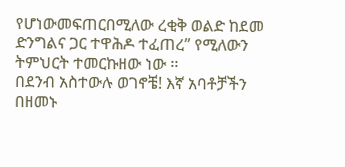የሆነውመፍጠርበሚለው ረቂቅ ወልድ ከደመ ድንግልና ጋር ተዋሕዶ ተፈጠረ” የሚለውን ትምህርት ተመርኩዘው ነው ፡፡
በደንብ አስተውሉ ወገኖቼ! እኛ አባቶቻችን በዘመኑ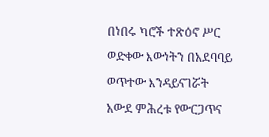በነበሩ ካሮች ተጽዕኖ ሥር ወድቀው እውነትን በአደባባይ ወጥተው እንዳይናገሯት አውደ ምሕረቱ የውርጋጥና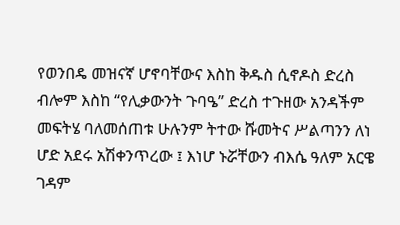የወንበዴ መዝናኛ ሆኖባቸውና እስከ ቅዱስ ሲኖዶስ ድረስ ብሎም እስከ “የሊቃውንት ጉባዔ” ድረስ ተጉዘው አንዳችም መፍትሄ ባለመሰጠቱ ሁሉንም ትተው ሹመትና ሥልጣንን ለነ ሆድ አደሩ አሽቀንጥረው ፤ እነሆ ኑሯቸውን ብእሴ ዓለም አርዌ ገዳም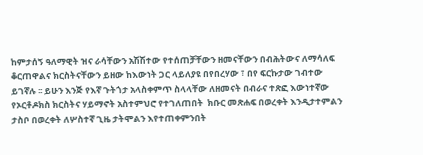ከምታሰኝ ዓለማዊት ዝና ራሳቸውን አሽሽተው የተሰጠቻቸውን ዘመናቸውን በብሕትውና ለማሳለፍ ቆርጠዋልና ክርስትናቸውን ይዘው ከእውነት ጋር ላይለያዩ በየበረሃው ፣ በየ ፍርኩታው ገብተው ይገኛሉ ፡፡ ይሁን እንጅ የእኛ ጉትጎታ አላስቀምጥ ስላላቸው ለዘመናት በብራና ተጽፎ እውነተኛው የኦርቶዶክስ ክርስትና ሃይማኖት አስተምህሮ የተገለጠበት  ክቡር መጽሐፍ በወረቀት እንዲታተምልን ታስቦ በወረቀት ለሦስተኛ ጊዜ ታትሞልን እየተጠቀምንበት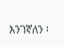እንገኛለን ፡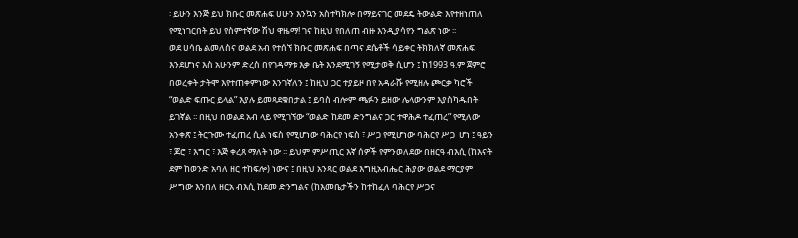፡ ይሁን እንጅ ይህ ክቡር መጽሐፍ ሀሁን እንኳን አስተካክሎ በማይናገር መደዴ ትውልድ እየተዘነጠለ የሚነገርበት ይህ የስምተኛው ሽህ ዋዜማ! ገና ከዚህ የበለጠ ብዙ እንዲያሳየን ግልጽ ነው ፡፡
ወደ ሀሳቤ ልመለስና ወልደ አብ የተሰኘ ክቡር መጽሐፍ በጣና ደሴቶች ሳይቀር ትክክለኛ መጽሐፍ እንደሆነና እስ አሁንም ድረስ በየገዳማቱ እቃ ቤት እንደሚገኝ የሚታወቅ ሲሆን ፤ ከ1993 ዓ.ም ጀምሮ በወረቀት ታትሞ እየተጠቀምነው እንገኛለን ፤ ከዚህ ጋር ተያይዞ በየ አዳራሹ የሚዘሉ ጮርቃ ካሮች “ወልድ ፍጡር ይላል” እያሉ ይመጻደቁበታል ፤ ይባስ ብሎም ጫፉን ይዘው ሌላውንም እያስካዱበት ይገኛል ፡፡ በዚህ በወልደ አብ ላይ የሚገኘው “ወልድ ከደመ ድንግልና ጋር ተዋሕዶ ተፈጠረ” የሚለው አንቀጽ ፤ ትርጉሙ ተፈጠረ ሲል ነፍስ የሚሆነው ባሕርየ ነፍስ ፣ ሥጋ የሚሆነው ባሕርየ ሥጋ  ሆነ ፤ ዓይን ፣ ጆሮ ፣ እግር ፣ እጅ ቀረጸ ማለት ነው ፡፡ ይህም ምሥጢር እኛ ሰዎች የምንወለደው በዘርዓ ብእሲ (ከእናት ደም ከወንድ አባለ ዘር ተከፍሎ) ነውና ፤ በዚህ አንጻር ወልደ እግዚአብሔር ሕያው ወልደ ማርያም ሥግው እንበለ ዘርአ ብእሲ ከደመ ድንግልና (ከእመቤታችን ከተከፈለ ባሕርየ ሥጋና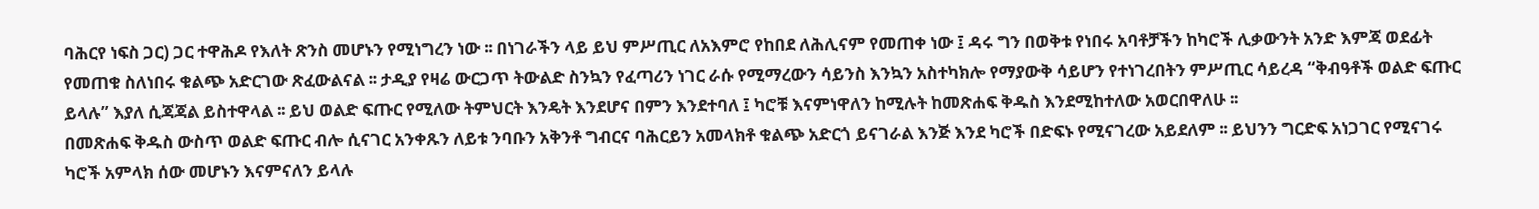ባሕርየ ነፍስ ጋር) ጋር ተዋሕዶ የእለት ጽንስ መሆኑን የሚነግረን ነው ፡፡ በነገራችን ላይ ይህ ምሥጢር ለአእምሮ የከበደ ለሕሊናም የመጠቀ ነው ፤ ዳሩ ግን በወቅቱ የነበሩ አባቶቻችን ከካሮች ሊቃውንት አንድ እምጃ ወደፊት የመጠቁ ስለነበሩ ቁልጭ አድርገው ጽፈውልናል ፡፡ ታዲያ የዛሬ ውርጋጥ ትውልድ ስንኳን የፈጣሪን ነገር ራሱ የሚማረውን ሳይንስ እንኳን አስተካክሎ የማያውቅ ሳይሆን የተነገረበትን ምሥጢር ሳይረዳ “ቅብዓቶች ወልድ ፍጡር ይላሉ” እያለ ሲጃጃል ይስተዋላል ፡፡ ይህ ወልድ ፍጡር የሚለው ትምህርት እንዴት እንደሆና በምን እንደተባለ ፤ ካሮቹ እናምነዋለን ከሚሉት ከመጽሐፍ ቅዱስ እንደሚከተለው አወርበዋለሁ ፡፡
በመጽሐፍ ቅዱስ ውስጥ ወልድ ፍጡር ብሎ ሲናገር አንቀጹን ለይቱ ንባቡን አቅንቶ ግብርና ባሕርይን አመላክቶ ቁልጭ አድርጎ ይናገራል እንጅ እንደ ካሮች በድፍኑ የሚናገረው አይደለም ፡፡ ይህንን ግርድፍ አነጋገር የሚናገሩ ካሮች አምላክ ሰው መሆኑን እናምናለን ይላሉ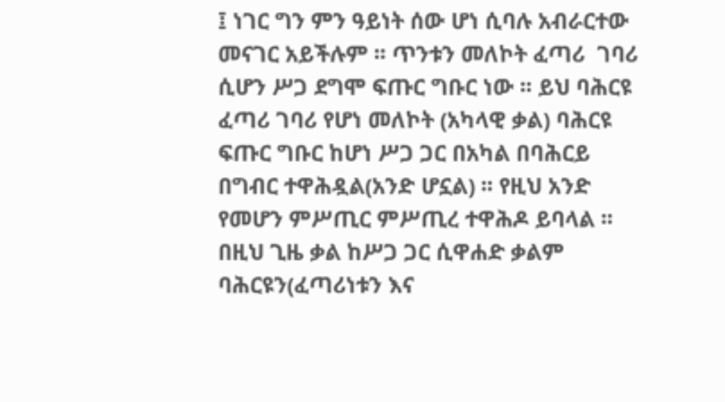፤ ነገር ግን ምን ዓይነት ሰው ሆነ ሲባሉ አብራርተው መናገር አይችሉም ፡፡ ጥንቱን መለኮት ፈጣሪ  ገባሪ ሲሆን ሥጋ ደግሞ ፍጡር ግቡር ነው ፡፡ ይህ ባሕርዩ ፈጣሪ ገባሪ የሆነ መለኮት (አካላዊ ቃል) ባሕርዩ ፍጡር ግቡር ከሆነ ሥጋ ጋር በአካል በባሕርይ በግብር ተዋሕዷል(አንድ ሆኗል) ፡፡ የዚህ አንድ የመሆን ምሥጢር ምሥጢረ ተዋሕዶ ይባላል ፡፡ በዚህ ጊዜ ቃል ከሥጋ ጋር ሲዋሐድ ቃልም ባሕርዩን(ፈጣሪነቱን እና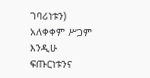ገባሪነቱን) አለቀቀም ሥጋም እንዲሁ ፍጡርነቱንና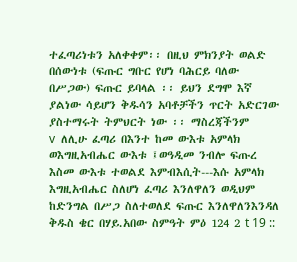ተፈጣሪነቱን አለቀቀም፡፡ በዚህ ምክንያት ወልድ በሰውነቱ (ፍጡር ግቡር የሆነ ባሕርይ ባለው በሥጋው) ፍጡር ይባላል ፡፡ ይህን ደግሞ እኛ ያልነው ሳይሆን ቅዱሳን አባቶቻችን ጥርት አድርገው ያስተማሩት ትምህርት ነው ፡፡ ማስረጃችንም
v  ለሊሁ ፈጣሪ በእንተ ከመ ውእቱ አምላክ ወእግዚአብሔር ውእቱ ፤ወዓዲመ ንብሎ ፍጡረ እስመ ውእቱ ተወልደ እምብእሲት---እሱ አምላክ እግዚአብሔር ስለሆነ ፈጣሪ እንለዋለን ወዲህም ከድንግል በሥጋ ስለተወለደ ፍጡር እንለዋለንእንዳለ ቅዱስ ቄር በሃይ.አበው ስምዓት ምዕ 124 2 t 19 ::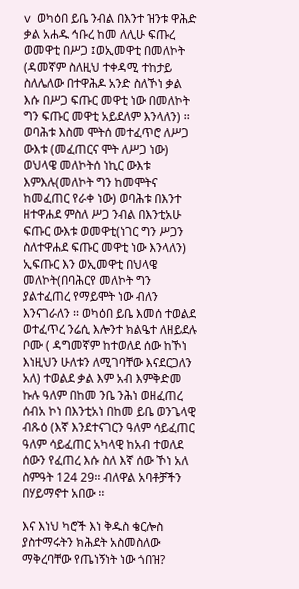v  ወካዕበ ይቤ ንብል በእንተ ዝንቱ ዋሕድ ቃል አሐዱ ኅቡረ ከመ ለሊሁ ፍጡረ ወመዋቲ በሥጋ ፤ወኢመዋቲ በመለኮት (ዳመኛም ስለዚህ ተቀዳሚ ተከታይ ስለሌለው በተዋሕዶ አንድ ስለኾነ ቃል እሱ በሥጋ ፍጡር መዋቲ ነው በመለኮት ግን ፍጡር መዋቲ አይደለም እንላለን) ፡፡ ወባሕቱ እስመ ሞትሰ መተፈጥሮ ለሥጋ ውእቱ (መፈጠርና ሞት ለሥጋ ነው) ወህላዌ መለኮትሰ ነኪር ውእቱ እምእሉ(መለኮት ግን ከመሞትና ከመፈጠር የራቀ ነው) ወባሕቱ በእንተ ዘተዋሐደ ምስለ ሥጋ ንብል በእንቲአሁ ፍጡር ውእቱ ወመዋቲ(ነገር ግን ሥጋን ስለተዋሐደ ፍጡር መዋቲ ነው እንላለን) ኢፍጡር እን ወኢመዋቲ በህላዌ መለኮት(በባሕርየ መለኮት ግን ያልተፈጠረ የማይሞት ነው ብለን እንናገራለን ፡፡ ወካዕበ ይቤ እመሰ ተወልደ ወተፈጥረ ንሬሲ እሎንተ ክልዔተ ለዘይደሉ ቦሙ ( ዳግመኛም ከተወለደ ሰው ከኾነ እነዚህን ሁለቱን ለሚገባቸው እናደርጋለን አለ) ተወልደ ቃል እም አብ እምቅድመ ኩሉ ዓለም በከመ ንቤ ንሕነ ወዘፈጠረ ሰብአ ኮነ በእንቲአነ በከመ ይቤ ወንጌላዊ ብጹዕ (እኛ እንደተናገርን ዓለም ሳይፈጠር ዓለም ሳይፈጠር አካላዊ ከአብ ተወለደ ሰውን የፈጠረ እሱ ስለ እኛ ሰው ኾነ አለ ስምዓት 124 29፡፡ ብለዋል አባቶቻችን በሃይማኖተ አበው ፡፡

እና እነህ ካሮች እነ ቅዱስ ቄርሎስ ያስተማሩትን ክሕደት አስመስለው ማቅረባቸው የጤነኝነት ነው ጎበዝ?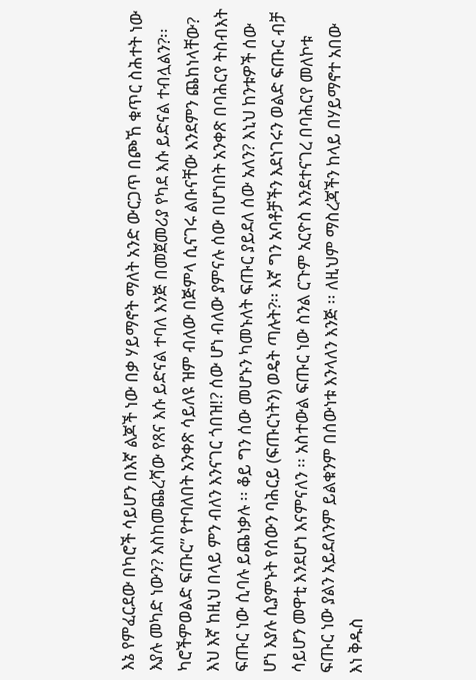እኔ የምፈርደው በካሮች ሳይሆን በእኛ ልጆች ነው በቃ ሃይማኖት ማለት አንድ ውርጋጥ በጮኸ ቁጥር ስሕተት ነው እያሉ መካድ ነውን? እስከመጨረሻው የጸና እሱ ይድናል ተባለ እንጅ በመጀመሪያ የካደ እሱ ይድናል ተብሏልን?፡፡ ካሮችምወልድ ፍጡር” የተባለበት አንቀጽ ሳይለዩ ዝም ብለው በጅምላ ሲናገሩ ልቡናቸው እንደምን ጨከነላቸው? እህ እኛ ከዚህ በላይ ምን ብለን እንናገር ጎበዝ!? ሰው ሆነ ብለው ያምናሉ ሰው በሆነበት አንቀጽ በባሕርየ ትስብእት ፍጡር ነው ሲባሉ ይጨነቃሉ ፡፡ ቆይ ግን ሰው መሆኑን ካመኑለት ፍጡር ያይደለ ሰው አለን? እኒህ ከንቱዎች ሰው ሆነ እያሉ ሲያምኑት የሰውን ባሕርይ (ፍጡርነትን) ወዴት ጣሉት?፡፡ እኛ ግን አባቶቻችን እደነገሩን ወልድ ፍጡር ብቻ ሳይሆን መዋቲ እንደሆነ እናምናለን ፡፡ አስተውል ፍጡር ነው ስንል ርጉም አርዮስ እንደተናገረ በባሕርየ መለኮቱ ፍጡር ነው ያልን አይደለንም ይልቁንም በሰውነቱ እንላለን እንጅ ፡፡ ለዚህም ማስረጃችን ከላይ በሃይማኖተ አበው እነ ቅዱስ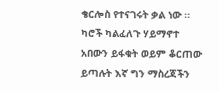ቄርሎስ የተናገሩት ቃል ነው ፡፡ ካሮች ካልፈለጉ ሃይማኖተ አበውን ይፋቁት ወይም ቆርጠው ይጣሉት እኛ ግን ማስረጃችን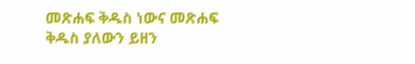መጽሐፍ ቅዱስ ነውና መጽሐፍ ቅዱስ ያለውን ይዘን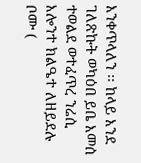እንቀጥላለን ፡፡ ከላይ እንደ ገለጽኩት ወካዕበ ይቤ እመሰ ተወልደ ወተፈጥረ ንሬሲ እሎንተ ክልዔተ ለዘይደሉ ቦሙ (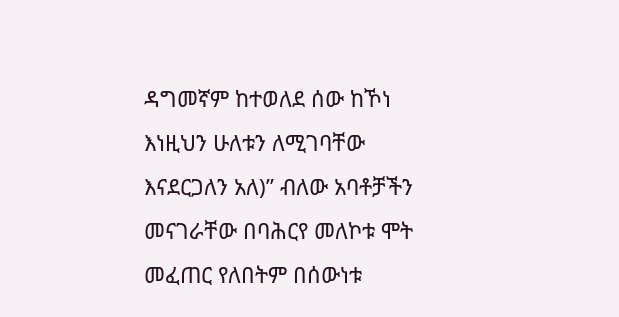ዳግመኛም ከተወለደ ሰው ከኾነ እነዚህን ሁለቱን ለሚገባቸው እናደርጋለን አለ)” ብለው አባቶቻችን መናገራቸው በባሕርየ መለኮቱ ሞት መፈጠር የለበትም በሰውነቱ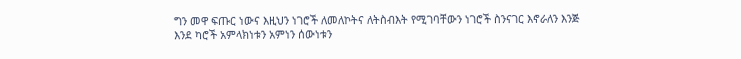ግን መዋ ፍጡር ነውና እዚህን ነገሮች ለመለኮትና ለትስብእት የሚገባቸውን ነገሮች ስንናገር እኖራለን እንጅ እንደ ካሮች አምላክነቱን አምነን ሰውነቱን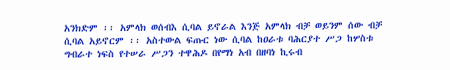አንክድም ፡፡ አምላክ ወሰብእ ሲባል ይኖራል እንጅ አምላክ ብቻ ወይንም ሰው ብቻ ሲባል አይኖርም ፡፡ አስተውል ፍጡር ነው ሲባል ከዐራቱ ባሕርያተ ሥጋ ከሦስቱ ግብራተ ነፍስ የተሠራ ሥጋን ተዋሕዶ በየማነ አብ በዘባነ ኪሩብ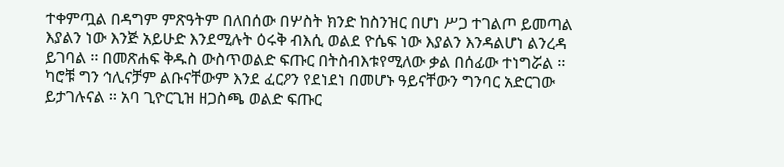ተቀምጧል በዳግም ምጽዓትም በለበሰው በሦስት ክንድ ከስንዝር በሆነ ሥጋ ተገልጦ ይመጣል እያልን ነው እንጅ አይሁድ እንደሚሉት ዕሩቅ ብእሲ ወልደ ዮሴፍ ነው እያልን እንዳልሆነ ልንረዳ ይገባል ፡፡ በመጽሐፍ ቅዱስ ውስጥወልድ ፍጡር በትስብእቱየሚለው ቃል በሰፊው ተነግሯል ፡፡ ካሮቹ ግን ኅሊናቻም ልቡናቸውም እንደ ፈርዖን የደነደነ በመሆኑ ዓይናቸውን ግንባር አድርገው ይታገሉናል ፡፡ አባ ጊዮርጊዝ ዘጋስጫ ወልድ ፍጡር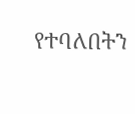የተባለበትን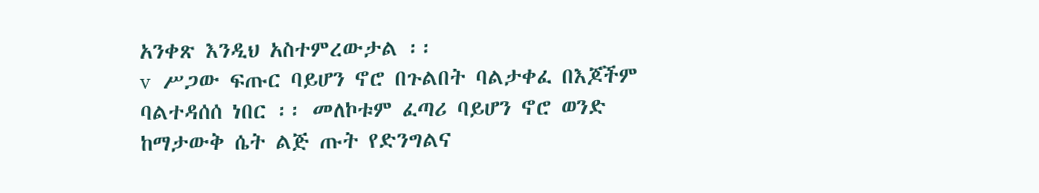አንቀጽ እንዲህ አስተምረውታል ፡፡
v  ሥጋው ፍጡር ባይሆን ኖሮ በጉልበት ባልታቀፈ በእጆችም ባልተዳሰሰ ነበር ፡፡ መለኮቱም ፈጣሪ ባይሆን ኖሮ ወንድ ከማታውቅ ሴት ልጅ ጡት የድንግልና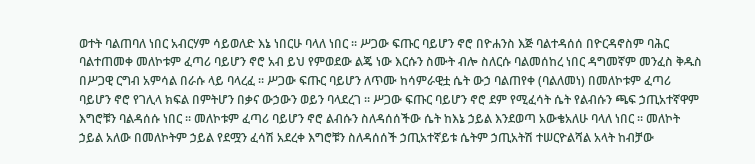ወተት ባልጠባለ ነበር አብርሃም ሳይወለድ እኔ ነበርሁ ባላለ ነበር ፡፡ ሥጋው ፍጡር ባይሆን ኖሮ በዮሐንስ እጅ ባልተዳሰሰ በዮርዳኖስም ባሕር ባልተጠመቀ መለኮቱም ፈጣሪ ባይሆን ኖሮ አብ ይህ የምወደው ልጄ ነው እርሱን ስሙት ብሎ ስለርሱ ባልመሰከረ ነበር ዳግመኛም መንፈስ ቅዱስ በሥጋዊ ርግብ አምሳል በራሱ ላይ ባላረፈ ፡፡ ሥጋው ፍጡር ባይሆን ለጥሙ ከሳምራዊቷ ሴት ውኃ ባልጠየቀ (ባልለመነ) በመለኮቱም ፈጣሪ ባይሆን ኖሮ የገሊላ ክፍል በምትሆን በቃና ውኃውን ወይን ባላደረገ ፡፡ ሥጋው ፍጡር ባይሆን ኖሮ ደም የሚፈሳት ሴት የልብሱን ጫፍ ኃጢአተኛዋም እግሮቹን ባልዳሰሱ ነበር ፡፡ መለኮቱም ፈጣሪ ባይሆን ኖሮ ልብሱን ስለዳሰሰችው ሴት ከእኔ ኃይል እንደወጣ አውቄአለሁ ባላለ ነበር ፡፡ መለኮት ኃይል አለው በመለኮትም ኃይል የደሟን ፈሳሽ አደረቀ እግሮቹን ስለዳሰሰች ኃጢአተኛይቱ ሴትም ኃጢአትሽ ተሠርዮልሻል አላት ከብቻው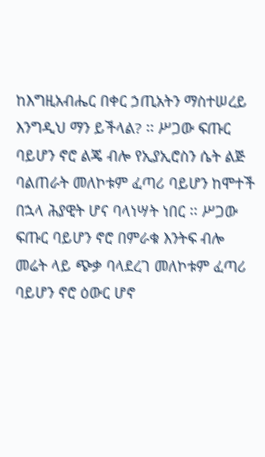ከእግዚአብሔር በቀር ኃጢአትን ማስተሠረይ እንግዲህ ማን ይችላል? ፡፡ ሥጋው ፍጡር ባይሆን ኖሮ ልጄ ብሎ የኢያኢሮስን ሴት ልጅ ባልጠራት መለኮቱም ፈጣሪ ባይሆን ከሞተች በኋላ ሕያዊት ሆና ባላነሣት ነበር ፡፡ ሥጋው ፍጡር ባይሆን ኖሮ በምራቁ እንትፍ ብሎ መሬት ላይ ጭቃ ባላደረገ መለኮቱም ፈጣሪ ባይሆን ኖሮ ዕውር ሆኖ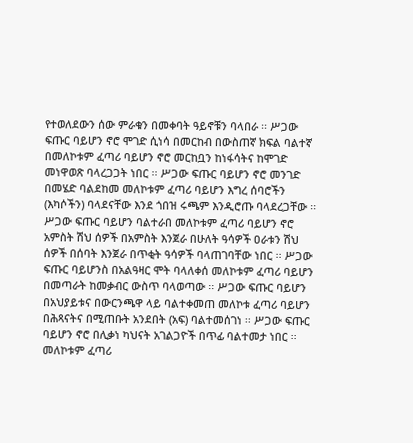የተወለደውን ሰው ምራቁን በመቀባት ዓይኖቹን ባላበራ ፡፡ ሥጋው ፍጡር ባይሆን ኖሮ ሞገድ ሲነሳ በመርከብ በውስጠኛ ክፍል ባልተኛ በመለኮቱም ፈጣሪ ባይሆን ኖሮ መርከቧን ከነፋሳትና ከሞገድ መነዋወጽ ባላረጋጋት ነበር ፡፡ ሥጋው ፍጡር ባይሆን ኖሮ መንገድ በመሄድ ባልደከመ መለኮቱም ፈጣሪ ባይሆን እግረ ሰባሮችን (እካሶችን) ባላደናቸው እንደ ጎበዝ ሩጫም እንዲሮጡ ባላደረጋቸው ፡፡ ሥጋው ፍጡር ባይሆን ባልተራበ መለኮቱም ፈጣሪ ባይሆን ኖሮ አምስት ሽህ ሰዎች በአምስት እንጀራ በሁለት ዓሳዎች ዐራቱን ሽህ ሰዎች በሰባት እንጀራ በጥቂት ዓሳዎች ባላጠገባቸው ነበር ፡፡ ሥጋው ፍጡር ባይሆንስ በአልዓዛር ሞት ባላለቀሰ መለኮቱም ፈጣሪ ባይሆን በመጣራት ከመቃብር ውስጥ ባላወጣው ፡፡ ሥጋው ፍጡር ባይሆን በአህያይቱና በውርንጫዋ ላይ ባልተቀመጠ መለኮቱ ፈጣሪ ባይሆን በሕጻናትና በሚጠቡት አንደበት (አፍ) ባልተመሰገነ ፡፡ ሥጋው ፍጡር ባይሆን ኖሮ በሊቃነ ካህናት አገልጋዮች በጥፊ ባልተመታ ነበር ፡፡ መለኮቱም ፈጣሪ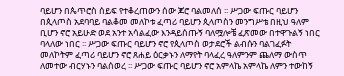ባይሆን በጴጥሮስ ሰይፍ የተቆረጠውን ሰው ጆሮ ባልመለሰ ፡፡ ሥጋው ፍጡር ባይሆን በጲላጦስ አደባባይ ባልቆመ መለኮቱ ፈጣሪ ባይሆን ጲላጦስን መንግሥቴ በዚህ ዓለም ቢሆን ኖሮ አይሁድ ወደ አንተ አሳልፈው እንዳይሰጡኝ ባለሟሎቼ ፈጽመው በተዋጉልኝ ነበር ባላለው ነበር ፡፡ ሥጋው ፍጡር ባይሆን ኖሮ የጲላጦስ ወታደሮች ልብሱን ባልገፈፉት መለኮትም ፈጣሪ ባይሆን ኖሮ ጸሐይ ዕርቃኑን ለማየት ባላፈረ ዓለምንም ጨለማ ውስጥ ለመተው ብርሃኑን ባልሰወረ ፡፡ ሥጋው ፍጡር ባይሆን ኖሮ አምላኬ አምላኬ ለምን ተውከኝ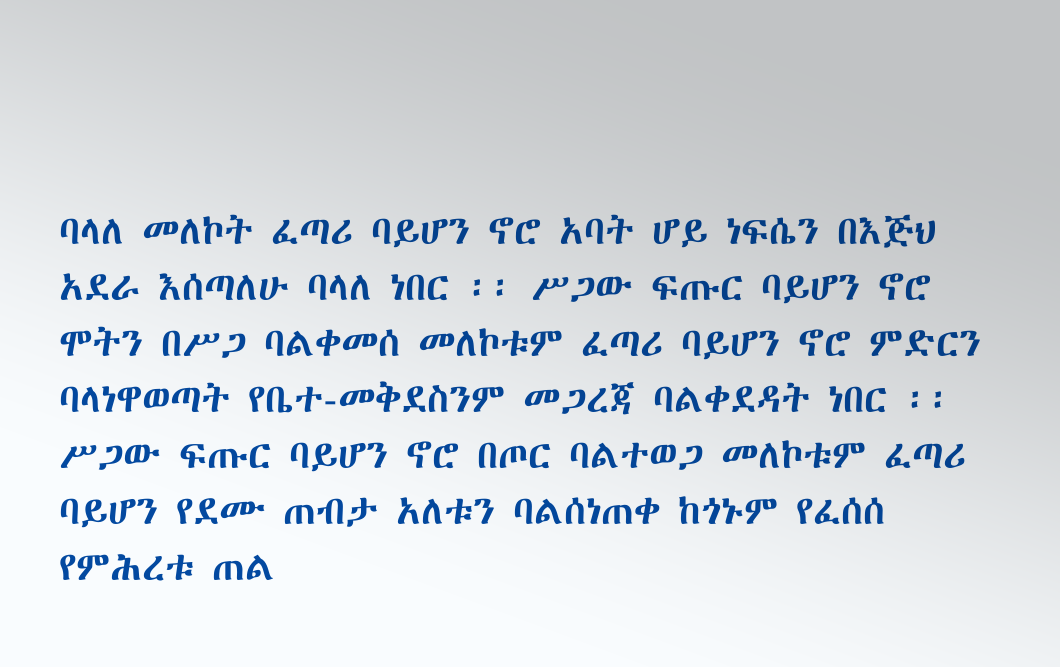ባላለ መለኮት ፈጣሪ ባይሆን ኖሮ አባት ሆይ ነፍሴን በእጅህ አደራ እሰጣለሁ ባላለ ነበር ፡፡ ሥጋው ፍጡር ባይሆን ኖሮ ሞትን በሥጋ ባልቀመሰ መለኮቱም ፈጣሪ ባይሆን ኖሮ ምድርን ባላነዋወጣት የቤተ-መቅደስንም መጋረጃ ባልቀደዳት ነበር ፡፡ ሥጋው ፍጡር ባይሆን ኖሮ በጦር ባልተወጋ መለኮቱም ፈጣሪ ባይሆን የደሙ ጠብታ አለቱን ባልሰነጠቀ ከጎኑም የፈሰሰ የምሕረቱ ጠል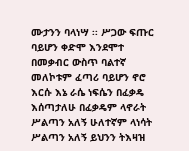ሙታንን ባላነሣ ፡፡ ሥጋው ፍጡር ባይሆን ቀድሞ እንደሞተ በመቃብር ውስጥ ባልተኛ መለኮቱም ፈጣሪ ባይሆን ኖሮ እርሱ እኔ ራሴ ነፍሴን በፈቃዴ እሰጣታለሁ በፈቃዴም ላኖራት ሥልጣን አለኝ ሁለተኛም ላነሳት ሥልጣን አለኝ ይህንን ትእዛዝ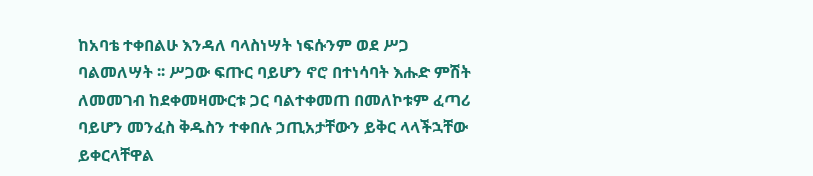ከአባቴ ተቀበልሁ እንዳለ ባላስነሣት ነፍሱንም ወደ ሥጋ ባልመለሣት ፡፡ ሥጋው ፍጡር ባይሆን ኖሮ በተነሳባት እሑድ ምሽት ለመመገብ ከደቀመዛሙርቱ ጋር ባልተቀመጠ በመለኮቱም ፈጣሪ ባይሆን መንፈስ ቅዱስን ተቀበሉ ኃጢአታቸውን ይቅር ላላችኋቸው ይቀርላቸዋል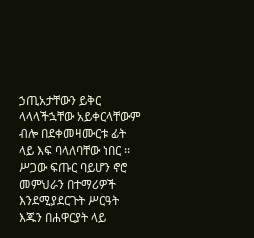ኃጢአታቸውን ይቅር ላላላችኋቸው አይቀርላቸውም ብሎ በደቀመዛሙርቱ ፊት ላይ እፍ ባላለባቸው ነበር ፡፡ ሥጋው ፍጡር ባይሆን ኖሮ መምህራን በተማሪዎች እንደሚያደርጉት ሥርዓት እጁን በሐዋርያት ላይ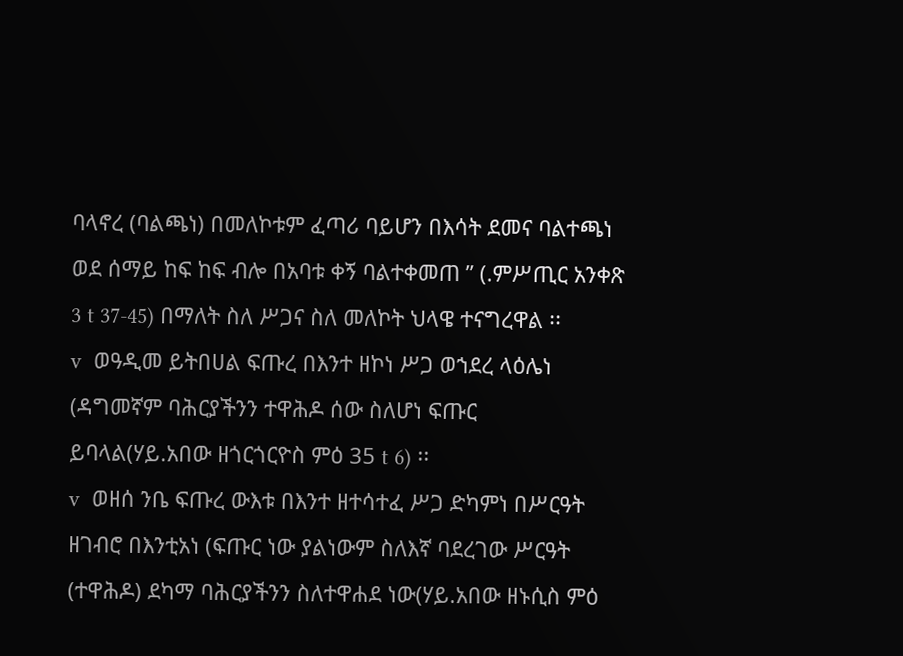ባላኖረ (ባልጫነ) በመለኮቱም ፈጣሪ ባይሆን በእሳት ደመና ባልተጫነ ወደ ሰማይ ከፍ ከፍ ብሎ በአባቱ ቀኝ ባልተቀመጠ ” (.ምሥጢር አንቀጽ 3 t 37-45) በማለት ስለ ሥጋና ስለ መለኮት ህላዌ ተናግረዋል ፡፡
v  ወዓዲመ ይትበሀል ፍጡረ በእንተ ዘኮነ ሥጋ ወኀደረ ላዕሌነ (ዳግመኛም ባሕርያችንን ተዋሕዶ ሰው ስለሆነ ፍጡር ይባላል(ሃይ.አበው ዘጎርጎርዮስ ምዕ 35 t 6) ፡፡
v  ወዘሰ ንቤ ፍጡረ ውእቱ በእንተ ዘተሳተፈ ሥጋ ድካምነ በሥርዓት ዘገብሮ በእንቲአነ (ፍጡር ነው ያልነውም ስለእኛ ባደረገው ሥርዓት (ተዋሕዶ) ደካማ ባሕርያችንን ስለተዋሐደ ነው(ሃይ.አበው ዘኑሲስ ምዕ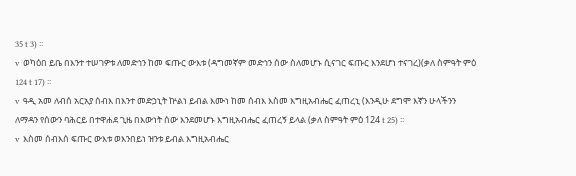35 t 3) ፡፡
v  ወካዕበ ይቤ በእንተ ተሠገዎቱ ለመድኅን ከመ ፍጡር ውእቱ (ዳግመኛም መድኅን ሰው ስለመሆኑ ሲናገር ፍጡር እንደሆነ ተናገረ)(ቃለ ስምዓት ምዕ 124 t 17) ፡፡
v  ዓዲ አመ ለብሰ አርአያ ሰብእ በእንተ መድኃኒት ኵልነ ይብል እሙነ ከመ ሰብእ እስመ እግዚአብሔር ፈጠረኒ (እንዲሁ ደግሞ እኛን ሁላችንን ለማዳን የሰውን ባሕርይ በተዋሐደ ጊዜ በእውነት ሰው እንደመሆኑ እግዚአብሔር ፈጠረኝ ይላል (ቃለ ስምዓት ምዕ 124 t 25) ፡፡
v  እስመ ሰብእሰ ፍጡር ውእቱ ወእንበይነ ዝንቱ ይብል እግዚአብሔር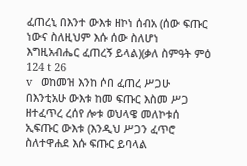ፈጠረኒ በእንተ ውእቱ ዘኮነ ሰብአ (ሰው ፍጡር ነውና ስለዚህም እሱ ሰው ስለሆነ እግዚአብሔር ፈጠረኝ ይላል)(ቃለ ስምዓት ምዕ 124 t 26
v   ወከመዝ እንከ ሶበ ፈጠረ ሥጋሁ በእንቲአሁ ውእቱ ከመ ፍጡር እስመ ሥጋ ዘተፈጥረ ረሰየ ሎቱ ወህላዌ መለኮቱሰ ኢፍጡር ውእቱ (እንዲህ ሥጋን ፈጥሮ ስለተዋሐደ እሱ ፍጡር ይባላል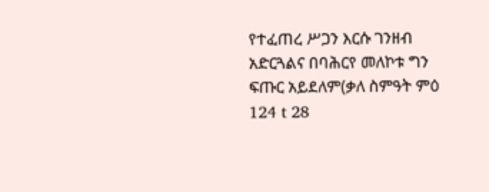የተፈጠረ ሥጋን እርሱ ገንዘብ አድርጓልና በባሕርየ መለኮቱ ግን ፍጡር አይደለም(ቃለ ስምዓት ምዕ 124 t 28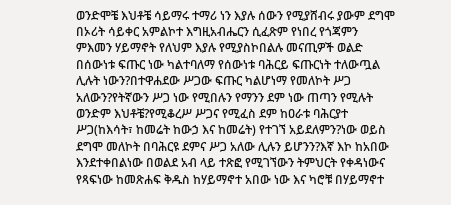ወንድሞቼ እህቶቼ ሳይማሩ ተማሪ ነን እያሉ ሰውን የሚያሸብሩ ያውም ደግሞ በኦሪት ሳይቀር አምልኮተ እግዚአብሔርን ሲፈጽም የነበረ የጎጃምን ምእመን ሃይማኖት የለህም እያሉ የሚያስኮበልሉ መናጢዎች ወልድ በሰውነቱ ፍጡር ነው ካልተባለማ የሰውነቱ ባሕርይ ፍጡርነት ተለውጧል ሊሉት ነውን?በተዋሐደው ሥጋው ፍጡር ካልሆነማ የመለኮት ሥጋ አለውን?የትኛውን ሥጋ ነው የሚበሉን የማንን ደም ነው ጠጣን የሚሉት ወንድም እህቶቼ?የሚቆረሥ ሥጋና የሚፈስ ደም ከዐራቱ ባሕርያተ ሥጋ(ከእሳት፣ ከመሬት ከውኃ እና ከመሬት) የተገኘ አይደለምን?ነው ወይስ ደግሞ መለኮት በባሕርዩ ደምና ሥጋ አለው ሊሉን ይሆንን?እኛ እኮ ከአበው እንደተቀበልነው በወልደ አብ ላይ ተጽፎ የሚገኘውን ትምህርት የቀዳነውና የጻፍነው ከመጽሐፍ ቅዱስ ከሃይማኖተ አበው ነው እና ካሮቹ በሃይማኖተ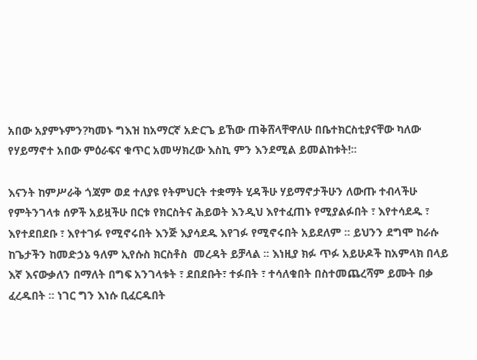አበው አያምኑምን?ካመኑ ግእዝ ከአማርኛ አድርጌ ይኸው ጠቅሸላቸዋለሁ በቤተክርስቲያናቸው ካለው የሃይማኖተ አበው ምዕራፍና ቁጥር አመሣክረው እስኪ ምን እንደሚል ይመልከቱት!፡፡

እናንት ከምሥራቅ ጎጃም ወደ ተለያዩ የትምህርት ተቋማት ሂዳችሁ ሃይማኖታችሁን ለውጡ ተብላችሁ የምትንገላቱ ሰዎች አይዟችሁ በርቱ የክርስትና ሕይወት እንዲህ እየተፈጠኑ የሚያልፉበት ፣ እየተሳደዱ ፣ እየተደበደቡ ፣ እየተገፉ የሚኖሩበት እንጅ እያሳደዱ እየገፉ የሚኖሩበት አይደለም ፡፡ ይህንን ደግሞ ከራሱ ከጌታችን ከመድኃኔ ዓለም ኢየሱስ ክርስቶስ  መረዳት ይቻላል ፡፡ እነዚያ ክፉ ጥፉ አይሁዶች ከአምላክ በላይ እኛ እናውቃለን በማለት በግፍ አንገላቱት ፣ ደበደቡት፣ ተፉበት ፣ ተሳለቁበት በስተመጨረሻም ይሙት በቃ ፈረዱበት ፡፡ ነገር ግን እነሱ ቢፈርዱበት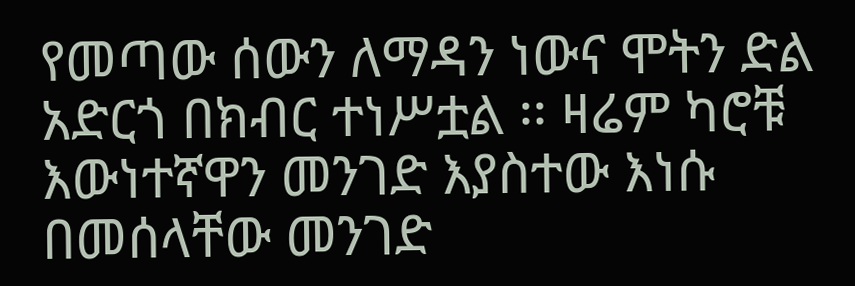የመጣው ሰውን ለማዳን ነውና ሞትን ድል አድርጎ በክብር ተነሥቷል ፡፡ ዛሬም ካሮቹ እውነተኛዋን መንገድ እያስተው እነሱ በመሰላቸው መንገድ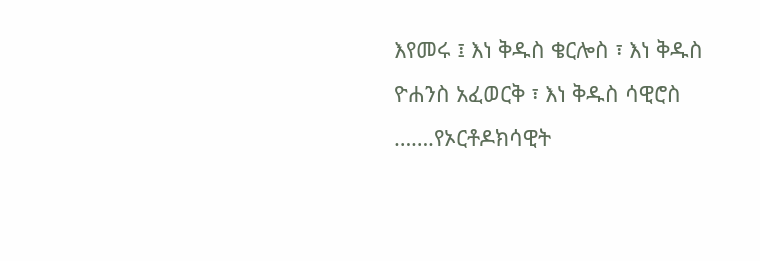እየመሩ ፤ እነ ቅዱስ ቄርሎስ ፣ እነ ቅዱስ ዮሐንስ አፈወርቅ ፣ እነ ቅዱስ ሳዊሮስ …….የኦርቶዶክሳዊት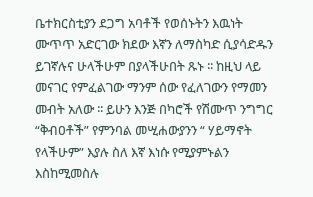ቤተክርስቲያን ደጋግ አባቶች የወሰኑትን እዉነት ሙጥጥ አድርገው ክደው እኛን ለማስካድ ሲያሳድዱን ይገኛሉና ሁላችሁም በያላችሁበት ጹኑ ፡፡ ከዚህ ላይ መናገር የምፈልገው ማንም ሰው የፈለገውን የማመን መብት አለው ፡፡ ይሁን እንጅ በካሮች የሽሙጥ ንግግር “ቅብዐቶች” የምንባል መሢሐውያንን “ ሃይማኖት የላችሁም” እያሉ ስለ እኛ እነሱ የሚያምኑልን እስከሚመስሉ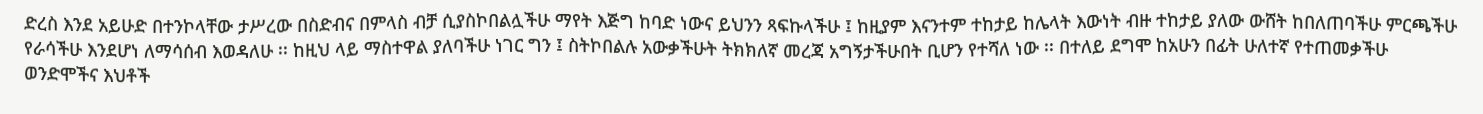ድረስ እንደ አይሁድ በተንኮላቸው ታሥረው በስድብና በምላስ ብቻ ሲያስኮበልሏችሁ ማየት እጅግ ከባድ ነውና ይህንን ጻፍኩላችሁ ፤ ከዚያም እናንተም ተከታይ ከሌላት እውነት ብዙ ተከታይ ያለው ውሸት ከበለጠባችሁ ምርጫችሁ የራሳችሁ እንደሆነ ለማሳሰብ እወዳለሁ ፡፡ ከዚህ ላይ ማስተዋል ያለባችሁ ነገር ግን ፤ ስትኮበልሉ አውቃችሁት ትክክለኛ መረጃ አግኝታችሁበት ቢሆን የተሻለ ነው ፡፡ በተለይ ደግሞ ከአሁን በፊት ሁለተኛ የተጠመቃችሁ ወንድሞችና እህቶች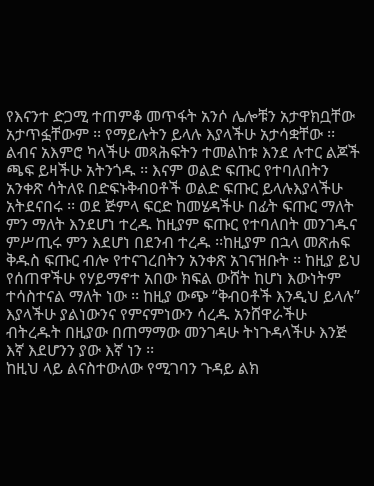የእናንተ ድጋሚ ተጠምቆ መጥፋት አንሶ ሌሎቹን አታዋክቧቸው አታጥፏቸውም ፡፡ የማይሉትን ይላሉ እያላችሁ አታሳቋቸው ፡፡ ልብና አእምሮ ካላችሁ መጻሕፍትን ተመልከቱ እንደ ሉተር ልጆች ጫፍ ይዛችሁ አትንጎዱ ፡፡ እናም ወልድ ፍጡር የተባለበትን አንቀጽ ሳትለዩ በድፍኑቅብዐቶች ወልድ ፍጡር ይላሉእያላችሁ አትደናበሩ ፡፡ ወደ ጅምላ ፍርድ ከመሄዳችሁ በፊት ፍጡር ማለት ምን ማለት እንደሆነ ተረዱ ከዚያም ፍጡር የተባለበት መንገዱና ምሥጢሩ ምን እደሆነ በደንብ ተረዱ ፡፡ከዚያም በኋላ መጽሐፍ ቅዱስ ፍጡር ብሎ የተናገረበትን አንቀጽ አገናዝቡት ፡፡ ከዚያ ይህ የሰጠዋችሁ የሃይማኖተ አበው ክፍል ውሸት ከሆነ እውነትም ተሳስተናል ማለት ነው ፡፡ ከዚያ ውጭ “ቅብዐቶች እንዲህ ይላሉ” እያላችሁ ያልነውንና የምናምነውን ሳረዱ አንሸዋራችሁ ብትረዱት በዚያው በጠማማው መንገዳሁ ትነጉዳላችሁ እንጅ እኛ እደሆንን ያው እኛ ነን ፡፡
ከዚህ ላይ ልናስተውለው የሚገባን ጉዳይ ልክ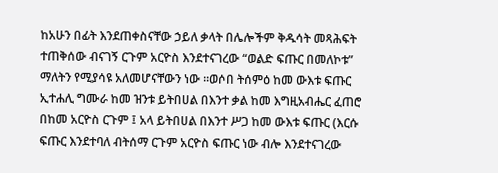ከአሁን በፊት እንደጠቀስናቸው ኃይለ ቃላት በሌሎችም ቅዱሳት መጻሕፍት ተጠቅሰው ብናገኝ ርጉም አርዮስ እንደተናገረው “ወልድ ፍጡር በመለኮቱ” ማለትን የሚያሳዩ አለመሆናቸውን ነው ፡፡ወሶበ ትሰምዕ ከመ ውእቱ ፍጡር ኢተሐሊ ግሙራ ከመ ዝንቱ ይትበሀል በእንተ ቃል ከመ እግዚአብሔር ፈጠሮ በከመ አርዮስ ርጉም ፤ አላ ይትበሀል በእንተ ሥጋ ከመ ውእቱ ፍጡር (እርሱ ፍጡር እንደተባለ ብትሰማ ርጉም አርዮስ ፍጡር ነው ብሎ እንደተናገረው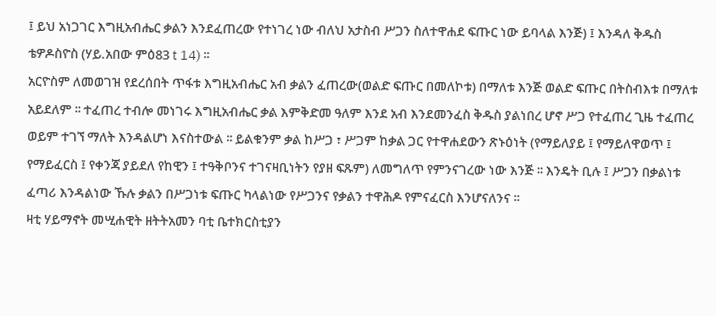፤ ይህ አነጋገር እግዚአብሔር ቃልን እንደፈጠረው የተነገረ ነው ብለህ አታስብ ሥጋን ስለተዋሐደ ፍጡር ነው ይባላል እንጅ) ፤ እንዳለ ቅዱስ  ቴዎዶስዮስ (ሃይ.አበው ምዕ83 t 14) ፡፡
አርዮስም ለመወገዝ የደረሰበት ጥፋቱ እግዚአብሔር አብ ቃልን ፈጠረው(ወልድ ፍጡር በመለኮቱ) በማለቱ እንጅ ወልድ ፍጡር በትስብእቱ በማለቱ አይደለም ፡፡ ተፈጠረ ተብሎ መነገሩ እግዚአብሔር ቃል እምቅድመ ዓለም እንደ አብ እንደመንፈስ ቅዱስ ያልነበረ ሆኖ ሥጋ የተፈጠረ ጊዜ ተፈጠረ ወይም ተገኘ ማለት እንዳልሆነ እናስተውል ፡፡ ይልቁንም ቃል ከሥጋ ፣ ሥጋም ከቃል ጋር የተዋሐደውን ጽኑዕነት (የማይለያይ ፤ የማይለዋወጥ ፤ የማይፈርስ ፤ የቀንጃ ያይደለ የከዊን ፤ ተዓቅቦንና ተገናዛቢነትን የያዘ ፍጹም) ለመግለጥ የምንናገረው ነው እንጅ ፡፡ እንዴት ቢሉ ፤ ሥጋን በቃልነቱ ፈጣሪ እንዳልነው ኹሉ ቃልን በሥጋነቱ ፍጡር ካላልነው የሥጋንና የቃልን ተዋሕዶ የምናፈርስ እንሆናለንና ፡፡
ዛቲ ሃይማኖት መሢሐዊት ዘትትአመን ባቲ ቤተክርስቲያን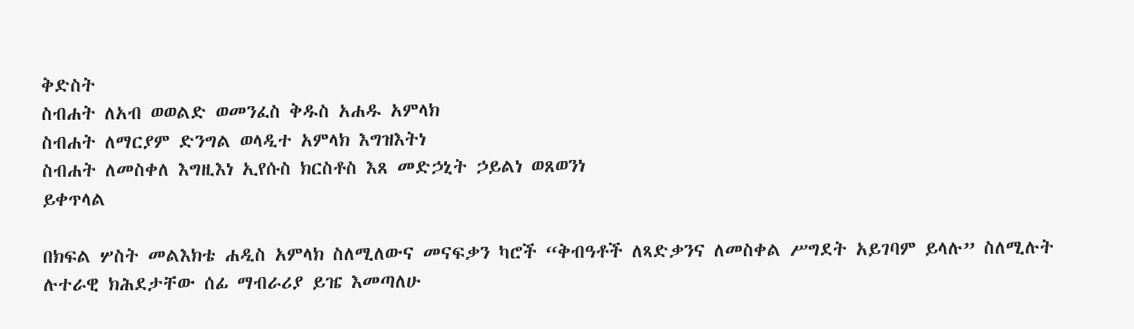ቅድስት
ስብሐት ለአብ ወወልድ ወመንፈስ ቅዱስ አሐዱ አምላክ
ስብሐት ለማርያም ድንግል ወላዲተ አምላክ እግዝእትነ
ስብሐት ለመስቀለ እግዚእነ ኢየሱስ ክርስቶስ እጸ መድኃኒት ኃይልነ ወጸወንነ
ይቀጥላል

በክፍል ሦስት መልእክቴ ሐዲስ አምላክ ስለሚለውና መናፍቃን ካሮች “ቅብዓቶች ለጻድቃንና ለመስቀል ሥግደት አይገባም ይላሉ” ስለሚሉት ሉተራዊ ክሕደታቸው ሰፊ ማብራሪያ ይዤ እመጣለሁ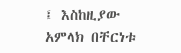፤ እስከዚያው አምላክ በቸርነቱ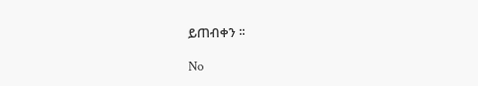ይጠብቀን ፡፡

No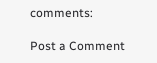comments:

Post a Comment